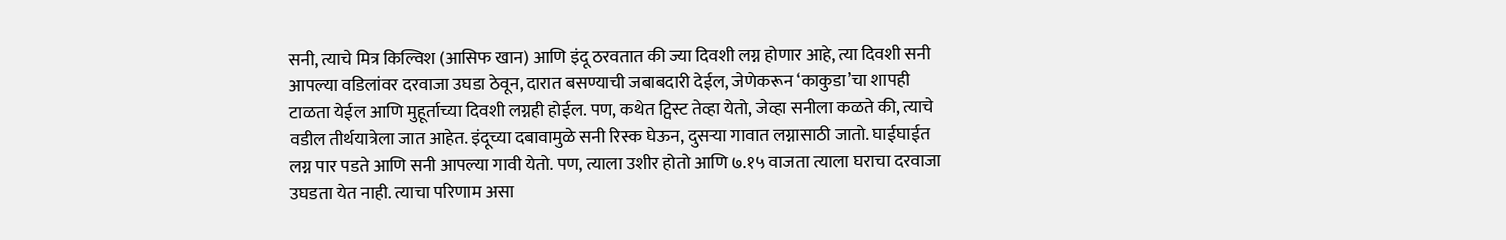सनी, त्याचे मित्र किल्विश (आसिफ खान) आणि इंदू ठरवतात की ज्या दिवशी लग्न होणार आहे, त्या दिवशी सनी आपल्या वडिलांवर दरवाजा उघडा ठेवून, दारात बसण्याची जबाबदारी देईल, जेणेकरून ‘काकुडा’चा शापही टाळता येईल आणि मुहूर्ताच्या दिवशी लग्नही होईल. पण, कथेत ट्विस्ट तेव्हा येतो, जेव्हा सनीला कळते की, त्याचे वडील तीर्थयात्रेला जात आहेत. इंदूच्या दबावामुळे सनी रिस्क घेऊन, दुसऱ्या गावात लग्नासाठी जातो. घाईघाईत लग्न पार पडते आणि सनी आपल्या गावी येतो. पण, त्याला उशीर होतो आणि ७.१५ वाजता त्याला घराचा दरवाजा उघडता येत नाही. त्याचा परिणाम असा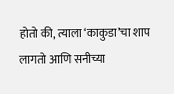होतो की, त्याला ‘काकुडा’चा शाप लागतो आणि सनीच्या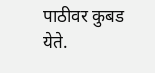पाठीवर कुबड येते.